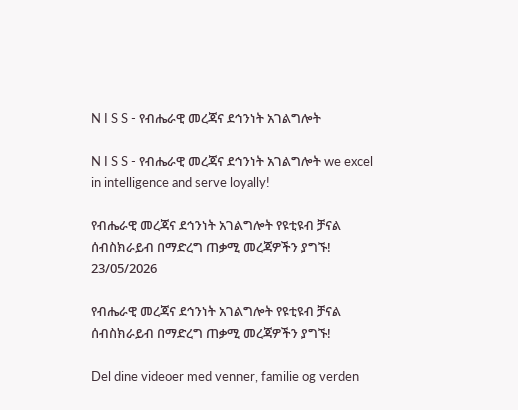N I S S - የብሔራዊ መረጃና ደኅንነት አገልግሎት

N I S S - የብሔራዊ መረጃና ደኅንነት አገልግሎት we excel in intelligence and serve loyally!

የብሔራዊ መረጃና ደኅንነት አገልግሎት የዩቲዩብ ቻናል ሰብስክራይብ በማድረግ ጠቃሚ መረጃዎችን ያግኙ!
23/05/2026

የብሔራዊ መረጃና ደኅንነት አገልግሎት የዩቲዩብ ቻናል ሰብስክራይብ በማድረግ ጠቃሚ መረጃዎችን ያግኙ!

Del dine videoer med venner, familie og verden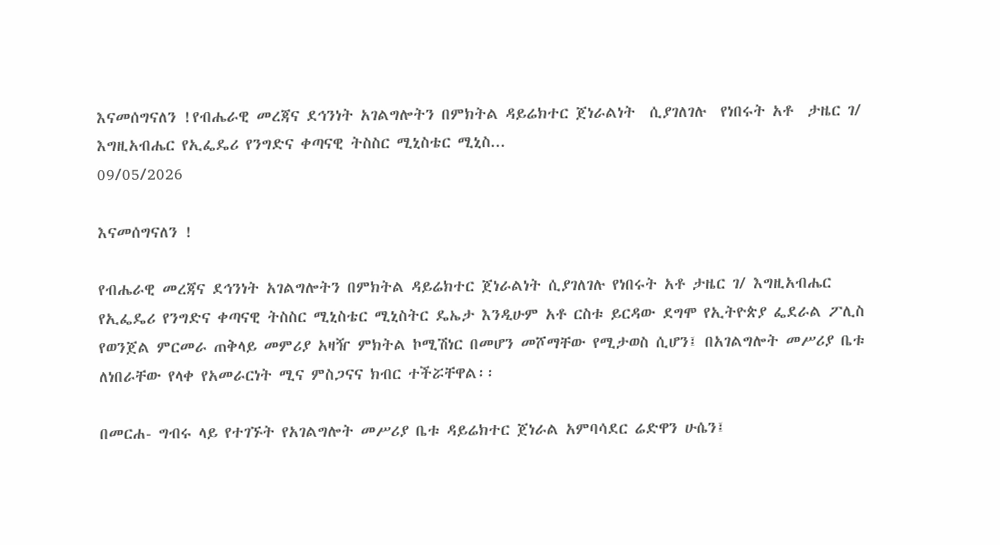እናመሰግናለን !የብሔራዊ መረጃና ደኅንነት አገልግሎትን በምክትል ዳይሬክተር ጀነራልነት  ሲያገለገሉ  የነበሩት አቶ  ታዜር ገ/ እግዚአብሔር የኢፌዴሪ የንግድና ቀጣናዊ ትስስር ሚኒስቴር ሚኒስ...
09/05/2026

እናመሰግናለን !

የብሔራዊ መረጃና ደኅንነት አገልግሎትን በምክትል ዳይሬክተር ጀነራልነት ሲያገለገሉ የነበሩት አቶ ታዜር ገ/ እግዚአብሔር የኢፌዴሪ የንግድና ቀጣናዊ ትስስር ሚኒስቴር ሚኒስትር ዴኤታ እንዲሁም አቶ ርስቱ ይርዳው ደግሞ የኢትዮጵያ ፌደራል ፖሊስ የወንጀል ምርመራ ጠቅላይ መምሪያ አዛዥ ምክትል ኮሚሽነር በመሆን መሾማቸው የሚታወስ ሲሆን፤ በአገልግሎት መሥሪያ ቤቱ ለነበራቸው የላቀ የአመራርነት ሚና ምስጋናና ክብር ተችሯቸዋል፡፡

በመርሐ- ግብሩ ላይ የተገኙት የአገልግሎት መሥሪያ ቤቱ ዳይሬክተር ጀነራል አምባሳደር ሬድዋን ሁሴን፤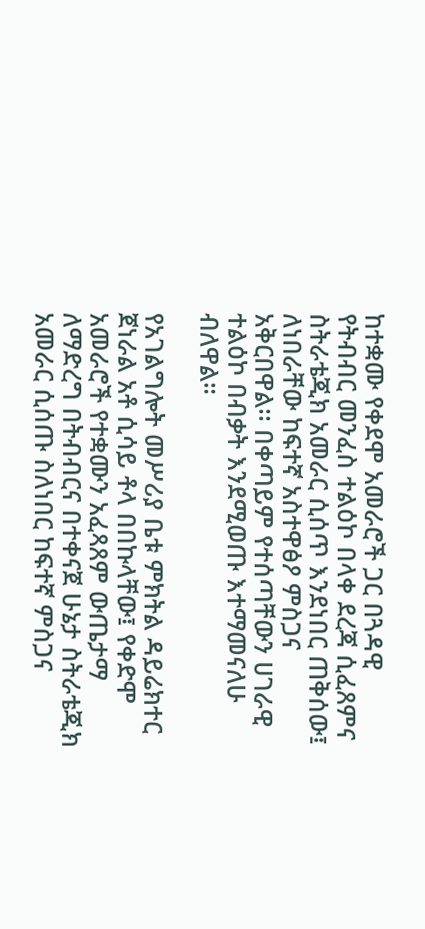ከተቋሙ የቀደሞ አመራሮች ጋር በጓዳዊ የትብብር መንፈስ ተልዕኮ በላቀ ደረጃ ሲፈጸምና ስትራቴጂክ አመራር ሲሰጥ እንደነበር ጠቅሰው፤ ለነበራቸው ከፍተኛ አስተዋፅዖ ምስጋና አቅርበዋል፡፡ በቀጣይም የተሰጣቸውን ሀገራዊ ተልዕኮ በብቃት እንደሚወጡ እተማመናለሁ ብለዋል።

የአገልግሎት መሥሪያ ቤቱ ምክትል ዳይሬክተር ጀነራል አቶ ሲሳይ ቶላ በበኩላቸው፤ የቀድሞ አመራሮች የተቋሙን አፈጻጸም ውጤታማ ለማድረግ በትብብርና በተቀናጀ ሁኔታ ስትራቴጂክ አመራር ሲሰጡ ስለነበር ከፍተኛ ምስጋና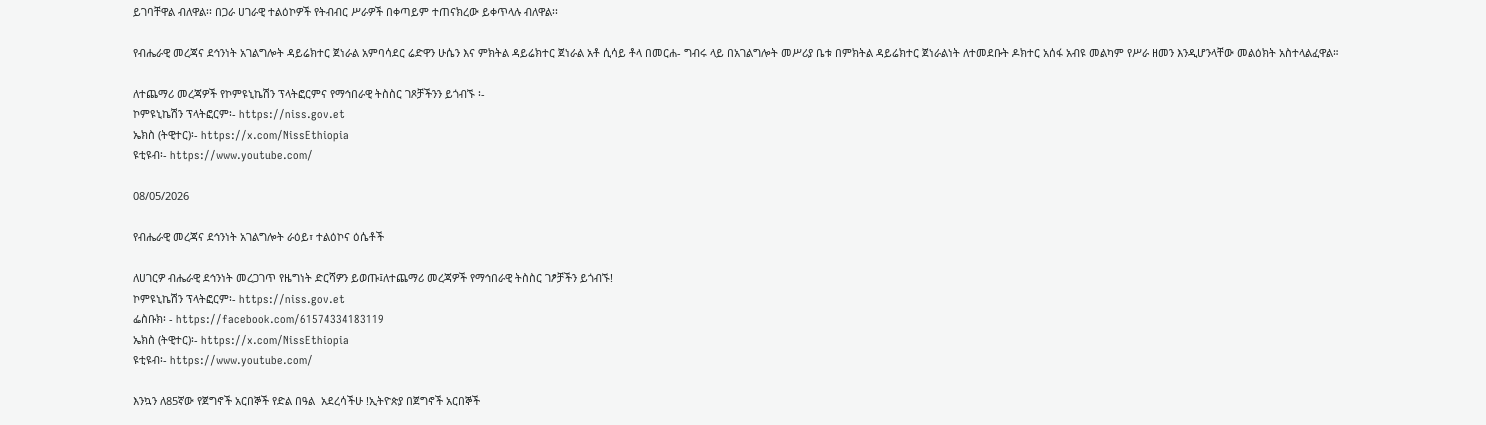ይገባቸዋል ብለዋል፡፡ በጋራ ሀገራዊ ተልዕኮዎች የትብብር ሥራዎች በቀጣይም ተጠናክረው ይቀጥላሉ ብለዋል፡፡

የብሔራዊ መረጃና ደኅንነት አገልግሎት ዳይሬክተር ጀነራል አምባሳደር ሬድዋን ሁሴን እና ምክትል ዳይሬክተር ጀነራል አቶ ሲሳይ ቶላ በመርሐ- ግብሩ ላይ በአገልግሎት መሥሪያ ቤቱ በምክትል ዳይሬክተር ጀነራልነት ለተመደቡት ዶክተር አሰፋ አብዩ መልካም የሥራ ዘመን እንዲሆንላቸው መልዕክት አስተላልፈዋል።

ለተጨማሪ መረጃዎች የኮምዩኒኬሽን ፕላትፎርምና የማኅበራዊ ትስስር ገጾቻችንን ይጎብኙ ፡-
ኮምዩኒኬሽን ፕላትፎርም፡- https://niss.gov.et
ኤክስ (ትዊተር)፡- https://x.com/NissEthiopia
ዩቲዩብ፡- https://www.youtube.com/

08/05/2026

የብሔራዊ መረጃና ደኅንነት አገልግሎት ራዕይ፣ ተልዕኮና ዕሴቶች

ለሀገርዎ ብሔራዊ ደኅንነት መረጋገጥ የዜግነት ድርሻዎን ይወጡ፤ለተጨማሪ መረጃዎች የማኅበራዊ ትስስር ገፆቻችን ይጎብኙ!
ኮምዩኒኬሽን ፕላትፎርም፡- https://niss.gov.et
ፌስቡክ፡ - https://facebook.com/61574334183119
ኤክስ (ትዊተር)፡- https://x.com/NissEthiopia
ዩቲዩብ፡- https://www.youtube.com/

እንኳን ለ85ኛው የጀግኖች አርበኞች የድል በዓል  አደረሳችሁ !ኢትዮጵያ በጀግኖች አርበኞች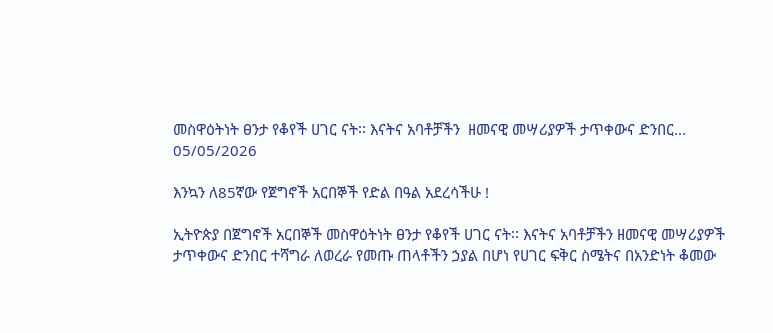መስዋዕትነት ፀንታ የቆየች ሀገር ናት፡፡ እናትና አባቶቻችን  ዘመናዊ መሣሪያዎች ታጥቀውና ድንበር...
05/05/2026

እንኳን ለ85ኛው የጀግኖች አርበኞች የድል በዓል አደረሳችሁ !

ኢትዮጵያ በጀግኖች አርበኞች መስዋዕትነት ፀንታ የቆየች ሀገር ናት፡፡ እናትና አባቶቻችን ዘመናዊ መሣሪያዎች ታጥቀውና ድንበር ተሻግራ ለወረራ የመጡ ጠላቶችን ኃያል በሆነ የሀገር ፍቅር ስሜትና በአንድነት ቆመው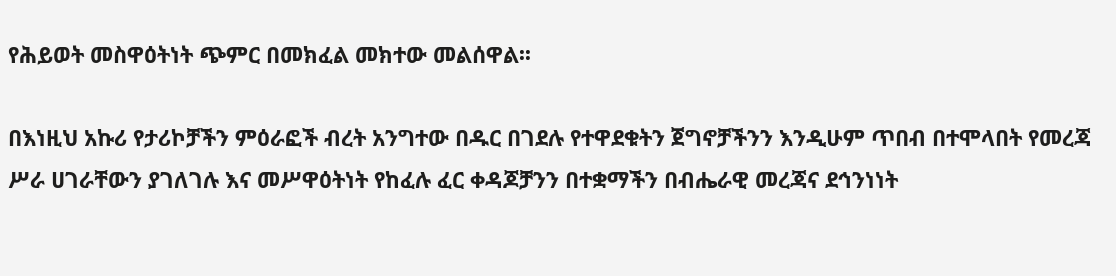የሕይወት መስዋዕትነት ጭምር በመክፈል መክተው መልሰዋል፡፡

በእነዚህ አኩሪ የታሪኮቻችን ምዕራፎች ብረት አንግተው በዱር በገደሉ የተዋደቁትን ጀግኖቻችንን እንዲሁም ጥበብ በተሞላበት የመረጃ ሥራ ሀገራቸውን ያገለገሉ እና መሥዋዕትነት የከፈሉ ፈር ቀዳጆቻንን በተቋማችን በብሔራዊ መረጃና ደኅንነነት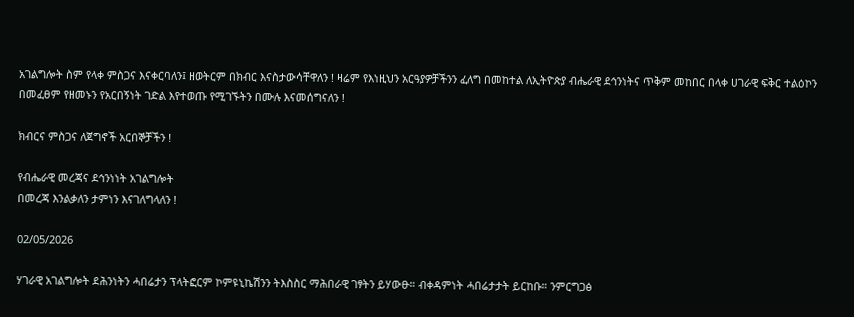አገልግሎት ስም የላቀ ምስጋና እናቀርባለን፤ ዘወትርም በክብር እናስታውሳቸዋለን ! ዛሬም የእነዚህን አርዓያዎቻችንን ፈለግ በመከተል ለኢትዮጵያ ብሔራዊ ደኅንነትና ጥቅም መከበር በላቀ ሀገራዊ ፍቅር ተልዕኮን በመፈፀም የዘመኑን የአርበኝነት ገድል እየተወጡ የሚገኙትን በሙሉ እናመሰግናለን !

ክብርና ምስጋና ለጀግኖች አርበኞቻችን !

የብሔራዊ መረጃና ደኅንነነት አገልግሎት
በመረጃ እንልቃለን ታምነን እናገለግላለን !

02/05/2026

ሃገራዊ አገልግሎት ደሕንነትን ሓበሬታን ፕላትፎርም ኮምዩኒኬሽንን ትእስስር ማሕበራዊ ገፃትን ይሃውፁ። ብቀዳምነት ሓበሬታታት ይርከቡ። ንምርግጋፅ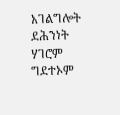አገልግሎት ደሕንነት ሃገሮም ግደተኦም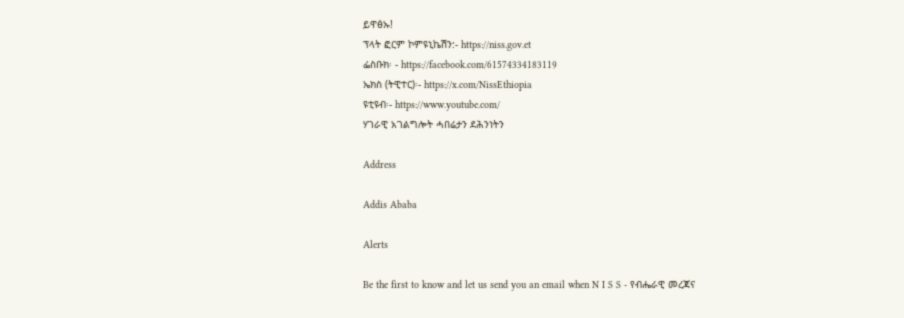ይዋፅኡ!
ፕላት ፎርም ኮምዩኒኬሽን:- https://niss.gov.et
ፌስቡክ፡ - https://facebook.com/61574334183119
ኤክስ (ትዊተር)፡- https://x.com/NissEthiopia
ዩቲዩብ፡- https://www.youtube.com/
ሃገራዊ አገልግሎት ሓበሬታን ደሕንነትን

Address

Addis Ababa

Alerts

Be the first to know and let us send you an email when N I S S - የብሔራዊ መረጃና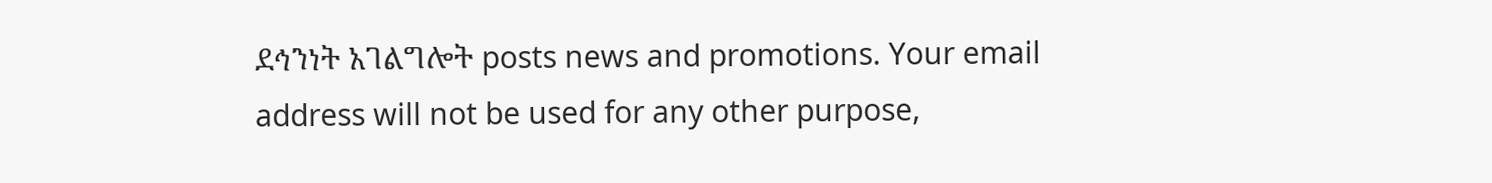ደኅንነት አገልግሎት posts news and promotions. Your email address will not be used for any other purpose,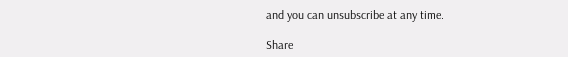and you can unsubscribe at any time.

Share